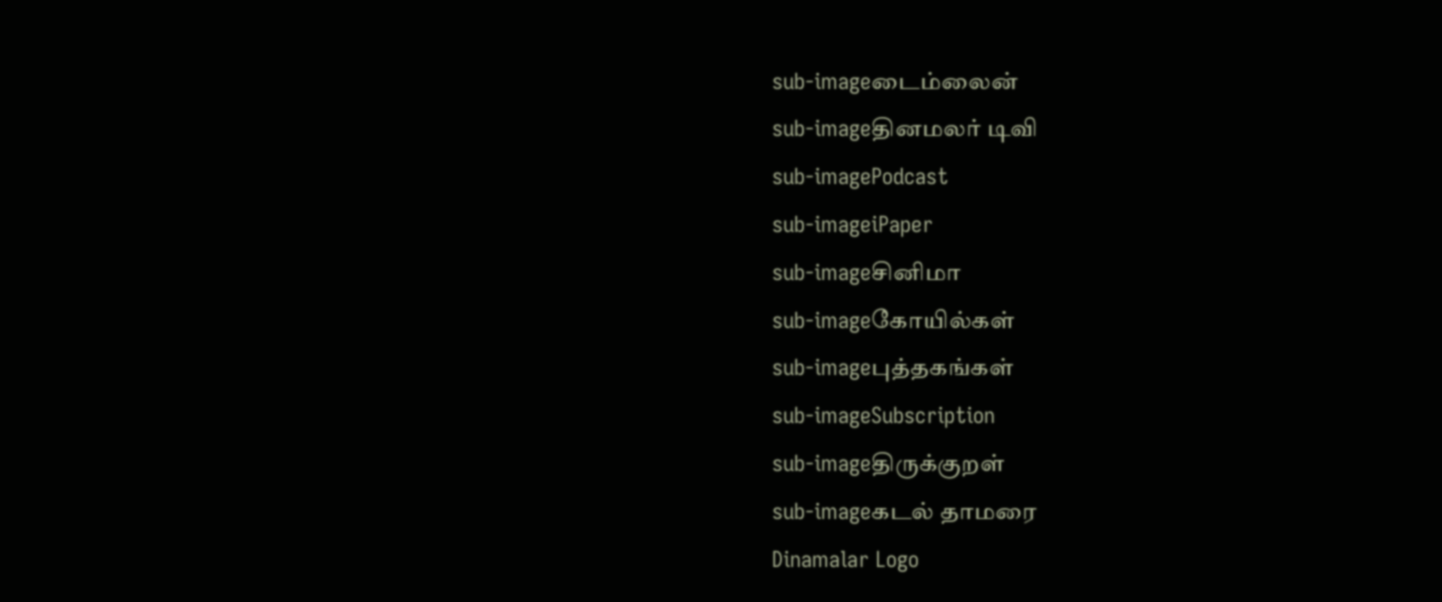sub-imageடைம்லைன்
sub-imageதினமலர் டிவி
sub-imagePodcast
sub-imageiPaper
sub-imageசினிமா
sub-imageகோயில்கள்
sub-imageபுத்தகங்கள்
sub-imageSubscription
sub-imageதிருக்குறள்
sub-imageகடல் தாமரை
Dinamalar Logo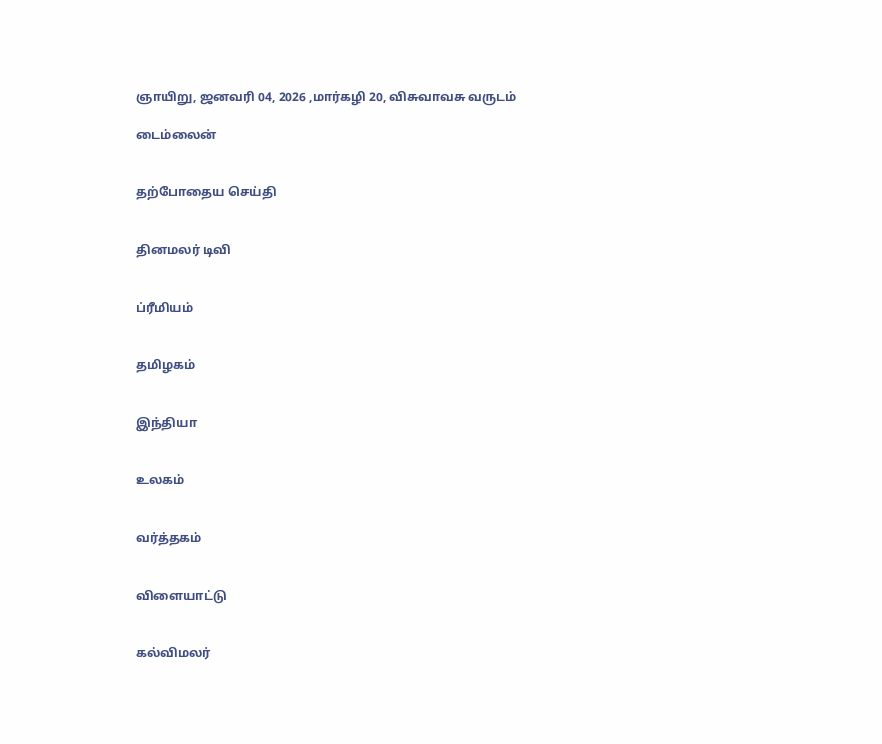ஞாயிறு, ஜனவரி 04, 2026 ,மார்கழி 20, விசுவாவசு வருடம்

டைம்லைன்


தற்போதைய செய்தி


தினமலர் டிவி


ப்ரீமியம்


தமிழகம்


இந்தியா


உலகம்


வர்த்தகம்


விளையாட்டு


கல்விமலர்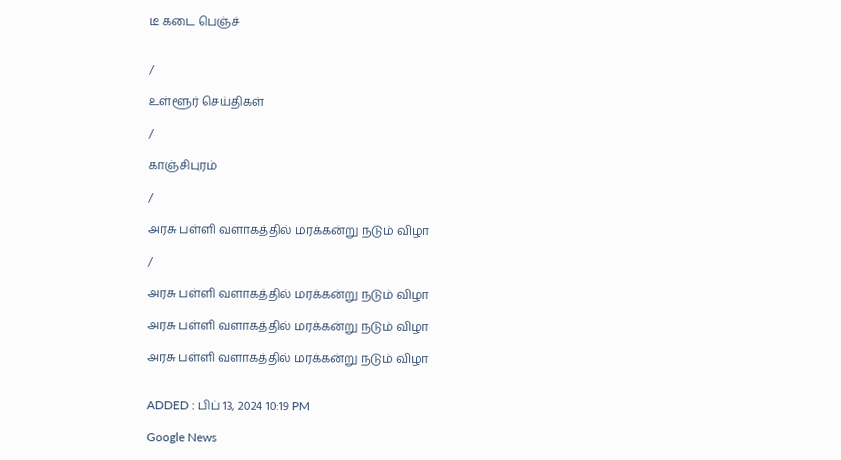டீ கடை பெஞ்ச்


/

உள்ளூர் செய்திகள்

/

காஞ்சிபுரம்

/

அரசு பள்ளி வளாகத்தில் மரக்கன்று நடும் விழா

/

அரசு பள்ளி வளாகத்தில் மரக்கன்று நடும் விழா

அரசு பள்ளி வளாகத்தில் மரக்கன்று நடும் விழா

அரசு பள்ளி வளாகத்தில் மரக்கன்று நடும் விழா


ADDED : பிப் 13, 2024 10:19 PM

Google News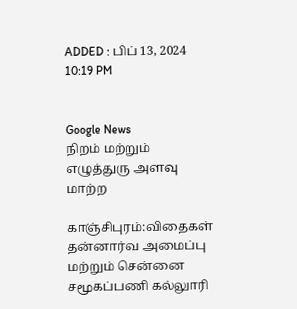ADDED : பிப் 13, 2024 10:19 PM


Google News
நிறம் மற்றும் எழுத்துரு அளவு மாற்ற

காஞ்சிபுரம்:விதைகள் தன்னார்வ அமைப்பு மற்றும் சென்னை சமூகப்பணி கல்லுாரி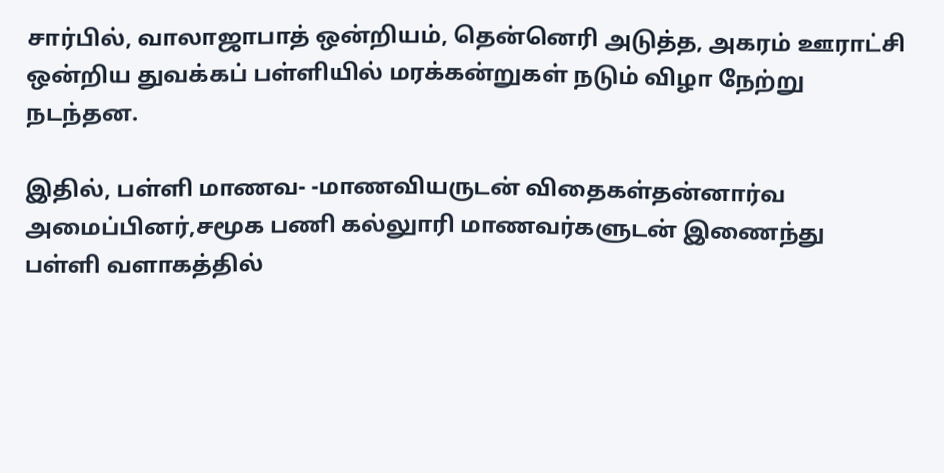சார்பில், வாலாஜாபாத் ஒன்றியம், தென்னெரி அடுத்த, அகரம் ஊராட்சி ஒன்றிய துவக்கப் பள்ளியில் மரக்கன்றுகள் நடும் விழா நேற்று நடந்தன.

இதில், பள்ளி மாணவ- -மாணவியருடன் விதைகள்தன்னார்வ அமைப்பினர்,சமூக பணி கல்லுாரி மாணவர்களுடன் இணைந்து பள்ளி வளாகத்தில்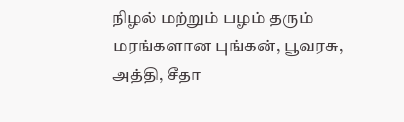நிழல் மற்றும் பழம் தரும் மரங்களான புங்கன், பூவரசு, அத்தி, சீதா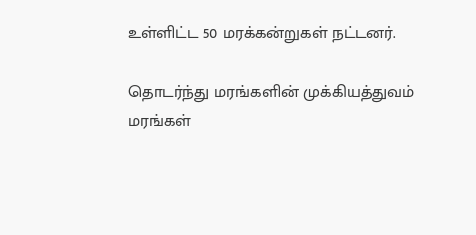உள்ளிட்ட 50 மரக்கன்றுகள் நட்டனர்.

தொடர்ந்து மரங்களின் முக்கியத்துவம் மரங்கள்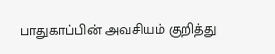பாதுகாப்பின் அவசியம் குறித்து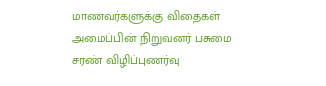மாணவர்களுக்கு விதைகள் அமைப்பின் நிறுவனர் பசுமை சரண் விழிப்புணர்வு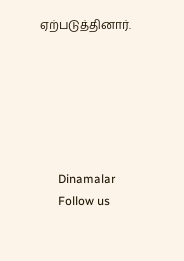ஏற்படுத்தினார்.






      Dinamalar
      Follow us